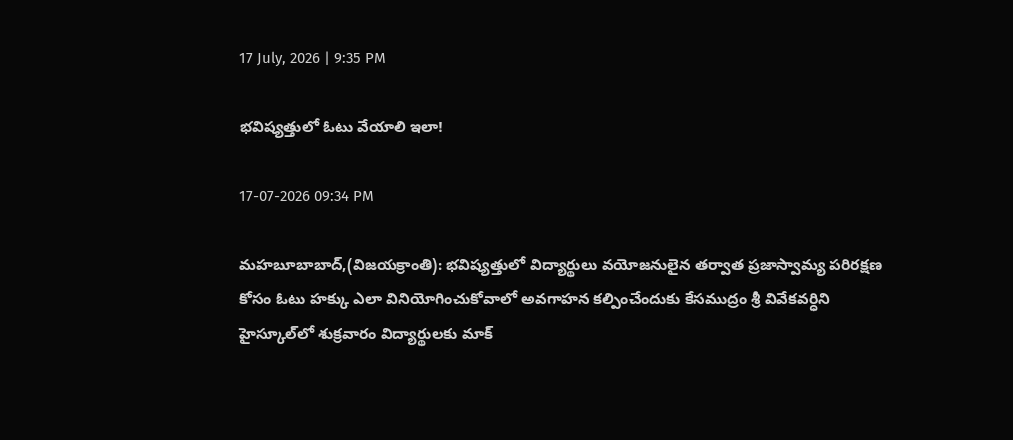17 July, 2026 | 9:35 PM

భవిష్యత్తులో ఓటు వేయాలి ఇలా!

17-07-2026 09:34 PM

మహబూబాబాద్,(విజయక్రాంతి): భవిష్యత్తులో విద్యార్థులు వయోజనులైన తర్వాత ప్రజాస్వామ్య పరిరక్షణ కోసం ఓటు హక్కు ఎలా వినియోగించుకోవాలో అవగాహన కల్పించేందుకు కేసముద్రం శ్రీ వివేకవర్ధిని హైస్కూల్‌లో శుక్రవారం విద్యార్థులకు మాక్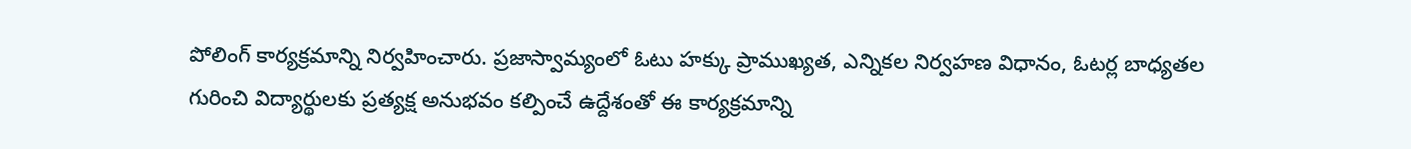పోలింగ్ కార్యక్రమాన్ని నిర్వహించారు. ప్రజాస్వామ్యంలో ఓటు హక్కు ప్రాముఖ్యత, ఎన్నికల నిర్వహణ విధానం, ఓటర్ల బాధ్యతల గురించి విద్యార్థులకు ప్రత్యక్ష అనుభవం కల్పించే ఉద్దేశంతో ఈ కార్యక్రమాన్ని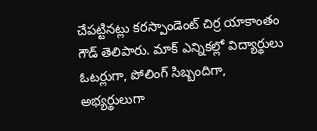చేపట్టినట్లు కరస్పాండెంట్ చిర్ర యాకాంతం గౌడ్ తెలిపారు. మాక్ ఎన్నికల్లో విద్యార్థులు ఓటర్లుగా, పోలింగ్ సిబ్బందిగా, అభ్యర్థులుగా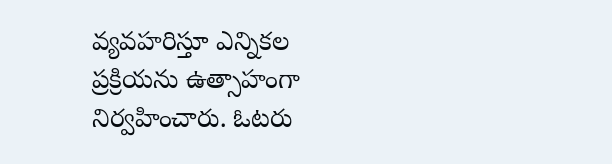వ్యవహరిస్తూ ఎన్నికల ప్రక్రియను ఉత్సాహంగా నిర్వహించారు. ఓటరు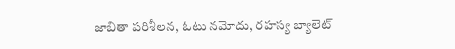జాబితా పరిశీలన, ఓటు నమోదు, రహస్య బ్యాలెట్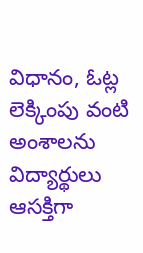విధానం, ఓట్ల లెక్కింపు వంటి అంశాలను విద్యార్థులు ఆసక్తిగా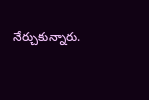నేర్చుకున్నారు.